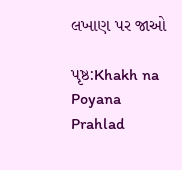લખાણ પર જાઓ

પૃષ્ઠ:Khakh na Poyana Prahlad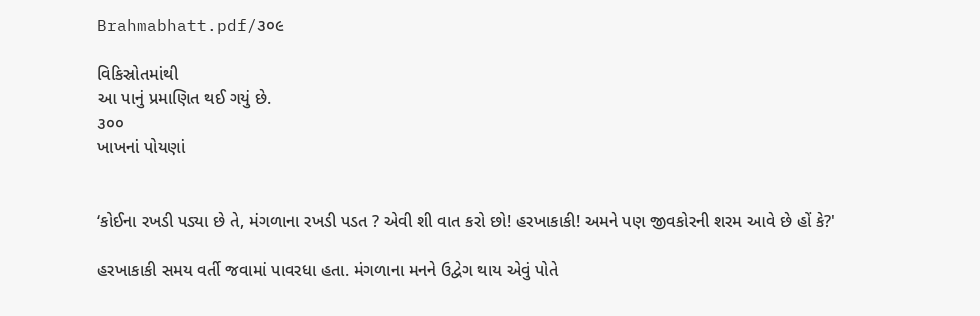Brahmabhatt.pdf/૩૦૯

વિકિસ્રોતમાંથી
આ પાનું પ્રમાણિત થઈ ગયું છે.
૩૦૦
ખાખનાં પોયણાં


‘કોઈના રખડી પડ્યા છે તે, મંગળાના રખડી પડત ? એવી શી વાત કરો છો! હરખાકાકી! અમને પણ જીવકોરની શરમ આવે છે હોં કે?'

હરખાકાકી સમય વર્તી જવામાં પાવરધા હતા. મંગળાના મનને ઉદ્વેગ થાય એવું પોતે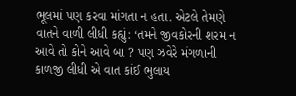ભૂલમાં પણ કરવા માંગતા ન હતા. એટલે તેમણે વાતને વાળી લીધી કહ્યું: ‘તમને જીવકોરની શરમ ન આવે તો કોને આવે બા ? પણ ઝવેરે મંગળાની કાળજી લીધી એ વાત કાંઈ ભુલાય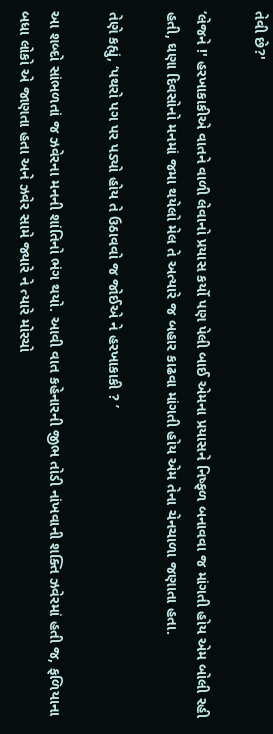તેવી છે?'

‘લેજને !' હરખાકાકીએ વાતને વાળી લેવાનો પ્રયાસ કર્યો પણ પેલી બાઈ એમના પ્રયાસને નિષ્ફળ બનાવવા જ માંગતી હોય એમ બોલી રહી હતી, ઘણા દિવસોનો મનમાં જમા થયેલો મેલ તે અત્યારે જ બહાર કાઢવા માંગતી હોય એમ તેના ચેનચાળા જણાતા હતા.

તેણે કહ્યું, ‘પથરો પગ પર પડ્યો હોય તે ઉઠાવવો જ જોઈએ ને હરખાકાકી ? ’

આ શબ્દો સાંભળતાં જ ઝવેરના મનની શાંતિનો ભંગ થયો. આવી વાત કહેનારની જીભ તોડી નાંખવાની શક્તિ ઝવેરમાં હતી જ, ફળિયાના બધા લોકો એ જાણતા હતા અને ઝવેર સામે જ્યારે ને ત્યારે મોરચો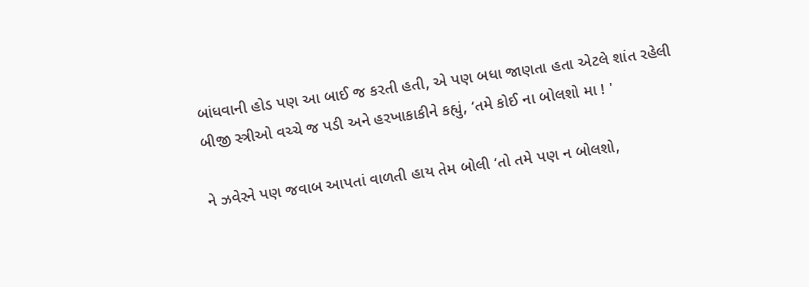બાંધવાની હોડ પણ આ બાઈ જ કરતી હતી, એ પણ બધા જાણતા હતા એટલે શાંત રહેલી બીજી સ્ત્રીઓ વચ્ચે જ પડી અને હરખાકાકીને કહ્યું, ‘તમે કોઈ ના બોલશો મા ! '

ને ઝવેરને પણ જવાબ આપતાં વાળતી હાય તેમ બોલી ‘તો તમે પણ ન બોલશો,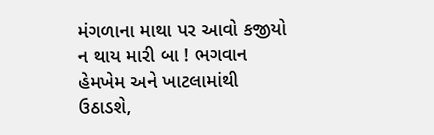મંગળાના માથા પર આવો કજીયો ન થાય મારી બા ! ભગવાન હેમખેમ અને ખાટલામાંથી ઉઠાડશે,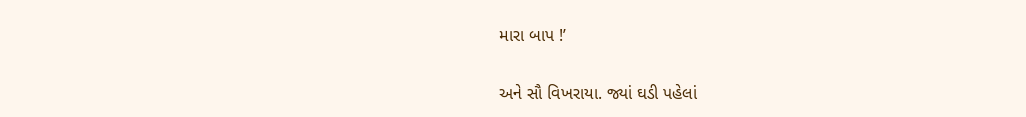મારા બાપ !’

અને સૌ વિખરાયા. જ્યાં ઘડી પહેલાં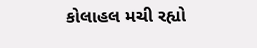કોલાહલ મચી રહ્યો